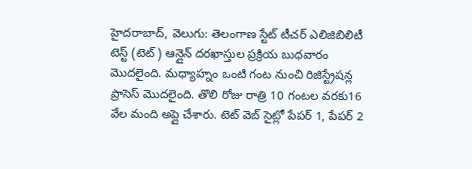హైదరాబాద్, వెలుగు: తెలంగాణ స్టేట్ టీచర్ ఎలిజిబిలిటీ టెస్ట్ (టెట్) ఆన్లైన్ దరఖాస్తుల ప్రక్రియ బుధవారం మొదలైంది. మధ్యాహ్నం ఒంటి గంట నుంచి రిజిస్ట్రేషన్ల ప్రాసెస్ మొదలైంది. తొలి రోజు రాత్రి 10 గంటల వరకు16 వేల మంది అప్లై చేశారు. టెట్ వెబ్ సైట్లో పేపర్ 1, పేపర్ 2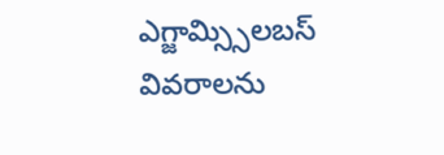ఎగ్జామ్స్సిలబస్ వివరాలను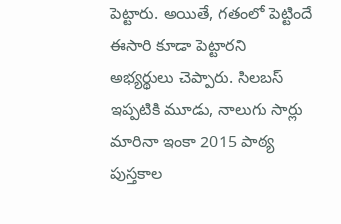పెట్టారు. అయితే, గతంలో పెట్టిందే ఈసారి కూడా పెట్టారని అభ్యర్థులు చెప్పారు. సిలబస్ ఇప్పటికి మూడు, నాలుగు సార్లు మారినా ఇంకా 2015 పాఠ్య పుస్తకాల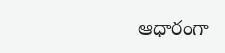ఆధారంగా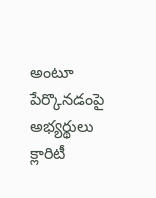అంటూ పేర్కొనడంపై అభ్యర్థులు క్లారిటీ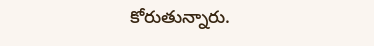కోరుతున్నారు.